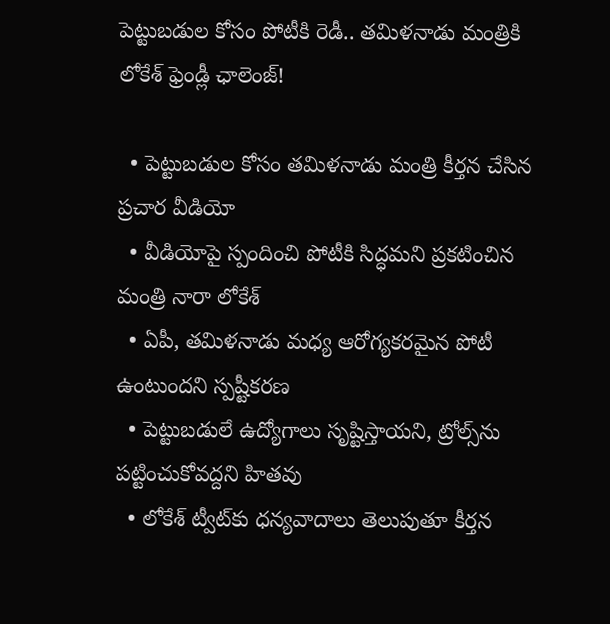పెట్టుబడుల కోసం పోటీకి రెడీ.. తమిళనాడు మంత్రికి లోకేశ్‌ ఫ్రెండ్లీ ఛాలెంజ్!

  • పెట్టుబడుల కోసం తమిళనాడు మంత్రి కీర్తన చేసిన ప్రచార వీడియో
  • వీడియోపై స్పందించి పోటీకి సిద్ధమని ప్రకటించిన మంత్రి నారా లోకేశ్‌
  • ఏపీ, తమిళనాడు మధ్య ఆరోగ్యకరమైన పోటీ ఉంటుందని స్పష్టీకరణ
  • పెట్టుబడులే ఉద్యోగాలు సృష్టిస్తాయని, ట్రోల్స్‌ను పట్టించుకోవద్దని హితవు
  • లోకేశ్‌ ట్వీట్‌కు ధన్యవాదాలు తెలుపుతూ కీర్తన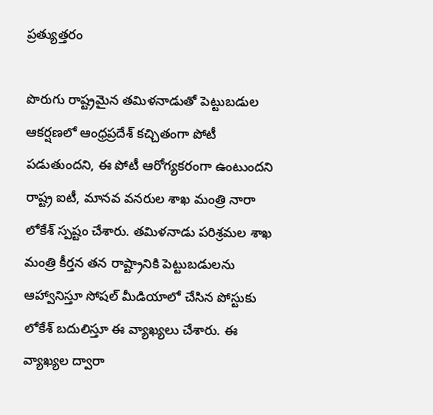ప్రత్యుత్తరం

పొరుగు రాష్ట్రమైన తమిళనాడుతో పెట్టుబడుల ఆకర్షణలో ఆంధ్రప్రదేశ్ కచ్చితంగా పోటీ పడుతుందని, ఈ పోటీ ఆరోగ్యకరంగా ఉంటుందని రాష్ట్ర ఐటీ, మానవ వనరుల శాఖ మంత్రి నారా లోకేశ్‌ స్పష్టం చేశారు. తమిళనాడు పరిశ్రమల శాఖ మంత్రి కీర్తన తన రాష్ట్రానికి పెట్టుబడులను ఆహ్వానిస్తూ సోషల్ మీడియాలో చేసిన పోస్టుకు లోకేశ్‌ బదులిస్తూ ఈ వ్యాఖ్యలు చేశారు. ఈ వ్యాఖ్యల ద్వారా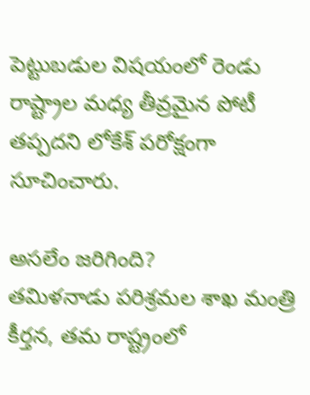పెట్టుబడుల విషయంలో రెండు రాష్ట్రాల మధ్య తీవ్రమైన పోటీ తప్పదని లోకేశ్‌ పరోక్షంగా సూచించారు.

అసలేం జరిగింది?
తమిళనాడు పరిశ్రమల శాఖ మంత్రి కీర్తన, తమ రాష్ట్రంలో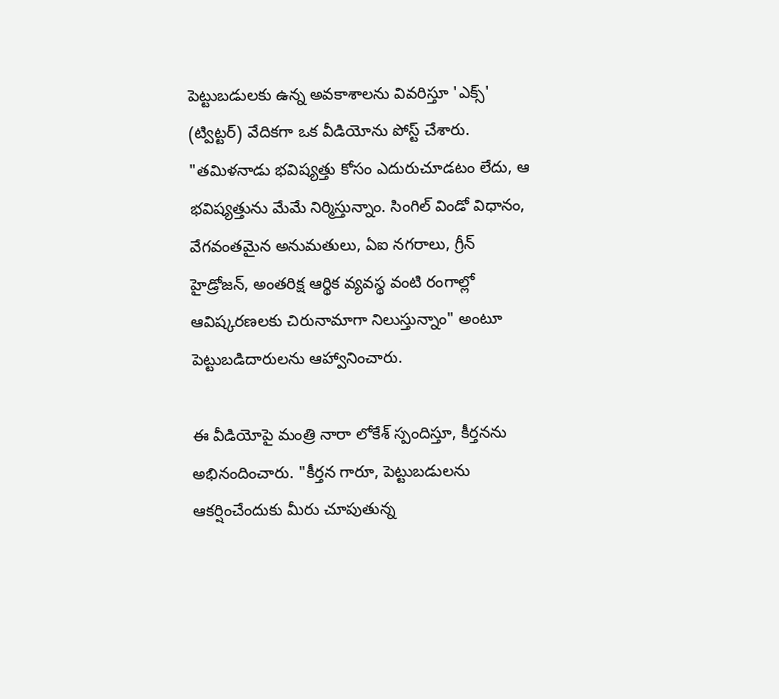పెట్టుబడులకు ఉన్న అవకాశాలను వివరిస్తూ 'ఎక్స్' (ట్విట్టర్) వేదికగా ఒక వీడియోను పోస్ట్ చేశారు. "తమిళనాడు భవిష్యత్తు కోసం ఎదురుచూడటం లేదు, ఆ భవిష్యత్తును మేమే నిర్మిస్తున్నాం. సింగిల్ విండో విధానం, వేగవంతమైన అనుమతులు, ఏఐ నగరాలు, గ్రీన్ హైడ్రోజన్, అంతరిక్ష ఆర్థిక వ్యవస్థ వంటి రంగాల్లో ఆవిష్కరణలకు చిరునామాగా నిలుస్తున్నాం" అంటూ పెట్టుబడిదారులను ఆహ్వానించారు.

ఈ వీడియోపై మంత్రి నారా లోకేశ్‌ స్పందిస్తూ, కీర్తనను అభినందించారు. "కీర్తన గారూ, పెట్టుబడులను ఆకర్షించేందుకు మీరు చూపుతున్న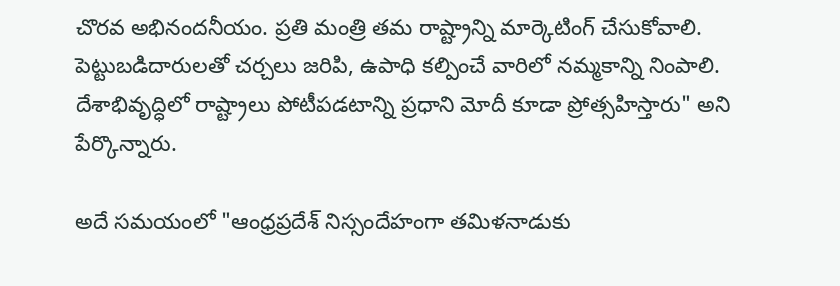చొరవ అభినందనీయం. ప్రతి మంత్రి తమ రాష్ట్రాన్ని మార్కెటింగ్ చేసుకోవాలి. పెట్టుబడిదారులతో చర్చలు జరిపి, ఉపాధి కల్పించే వారిలో నమ్మకాన్ని నింపాలి. దేశాభివృద్ధిలో రాష్ట్రాలు పోటీపడటాన్ని ప్రధాని మోదీ కూడా ప్రోత్సహిస్తారు" అని పేర్కొన్నారు.

అదే సమయంలో "ఆంధ్రప్రదేశ్ నిస్సందేహంగా తమిళనాడుకు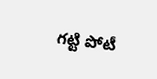గట్టి పోటీ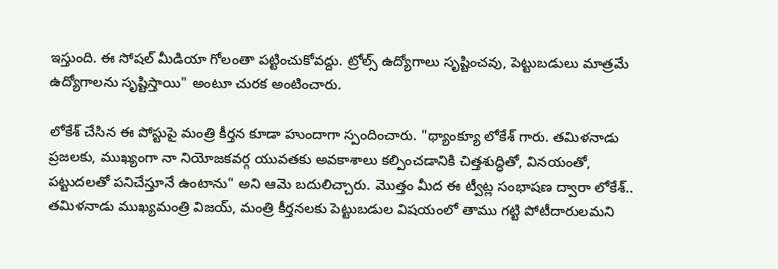ఇస్తుంది. ఈ సోషల్ మీడియా గోలంతా పట్టించుకోవద్దు. ట్రోల్స్ ఉద్యోగాలు సృష్టించవు, పెట్టుబడులు మాత్రమే ఉద్యోగాలను సృష్టిస్తాయి" అంటూ చురక అంటించారు.

లోకేశ్‌ చేసిన ఈ పోస్టుపై మంత్రి కీర్తన కూడా హుందాగా స్పందించారు. "థ్యాంక్యూ లోకేశ్‌ గారు. తమిళనాడు ప్రజలకు, ముఖ్యంగా నా నియోజకవర్గ యువతకు అవకాశాలు కల్పించడానికి చిత్తశుద్ధితో, వినయంతో, పట్టుదలతో పనిచేస్తూనే ఉంటాను" అని ఆమె బదులిచ్చారు. మొత్తం మీద ఈ ట్వీట్ల సంభాషణ ద్వారా లోకేశ్‌.. తమిళనాడు ముఖ్యమంత్రి విజయ్, మంత్రి కీర్తనలకు పెట్టుబడుల విషయంలో తాము గట్టి పోటీదారులమని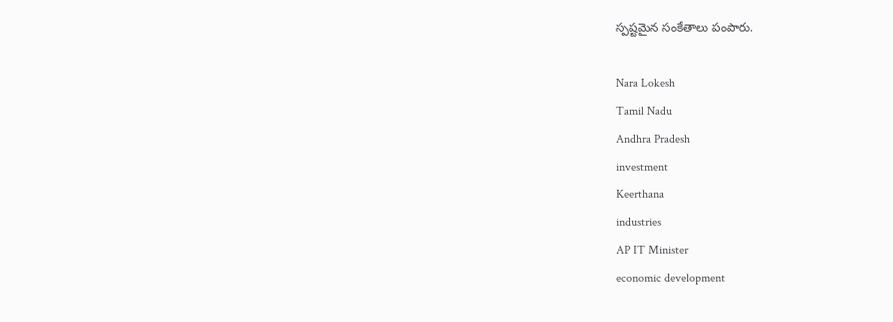స్పష్టమైన సంకేతాలు పంపారు.

Nara Lokesh
Tamil Nadu
Andhra Pradesh
investment
Keerthana
industries
AP IT Minister
economic development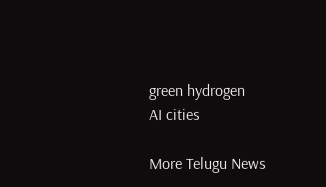green hydrogen
AI cities

More Telugu News